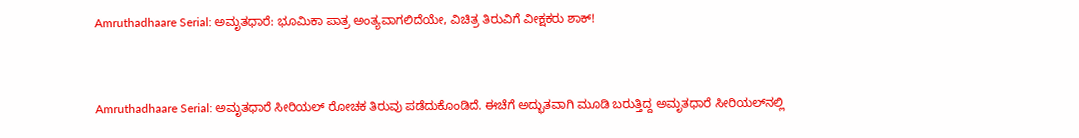Amruthadhaare Serial: ಅಮೃತಧಾರೆ: ಭೂಮಿಕಾ ಪಾತ್ರ ಅಂತ್ಯವಾಗಲಿದೆಯೇ, ವಿಚಿತ್ರ ತಿರುವಿಗೆ ವೀಕ್ಷಕರು ಶಾಕ್!


Amruthadhaare Serial: ಅಮೃತಧಾರೆ ಸೀರಿಯಲ್ ರೋಚಕ ತಿರುವು ಪಡೆದುಕೊಂಡಿದೆ. ಈಚೆಗೆ ಅದ್ಭುತವಾಗಿ ಮೂಡಿ ಬರುತ್ತಿದ್ದ ಅಮೃತಧಾರೆ ಸೀರಿಯಲ್‌ನಲ್ಲಿ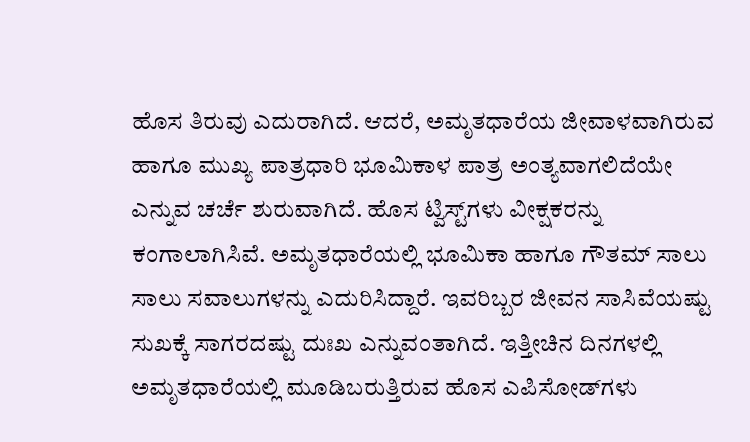ಹೊಸ ತಿರುವು ಎದುರಾಗಿದೆ. ಆದರೆ, ಅಮೃತಧಾರೆಯ ಜೀವಾಳವಾಗಿರುವ ಹಾಗೂ ಮುಖ್ಯ ಪಾತ್ರಧಾರಿ ಭೂಮಿಕಾಳ ಪಾತ್ರ ಅಂತ್ಯವಾಗಲಿದೆಯೇ ಎನ್ನುವ ಚರ್ಚೆ ಶುರುವಾಗಿದೆ. ಹೊಸ ಟ್ವಿಸ್ಟ್‌ಗಳು ವೀಕ್ಷಕರನ್ನು ಕಂಗಾಲಾಗಿಸಿವೆ. ಅಮೃತಧಾರೆಯಲ್ಲಿ ಭೂಮಿಕಾ ಹಾಗೂ ಗೌತಮ್ ಸಾಲು ಸಾಲು ಸವಾಲುಗಳನ್ನು ಎದುರಿಸಿದ್ದಾರೆ. ಇವರಿಬ್ಬರ ಜೀವನ ಸಾಸಿವೆಯಷ್ಟು ಸುಖಕ್ಕೆ ಸಾಗರದಷ್ಟು ದುಃಖ ಎನ್ನುವಂತಾಗಿದೆ. ಇತ್ತೀಚಿನ ದಿನಗಳಲ್ಲಿ ಅಮೃತಧಾರೆಯಲ್ಲಿ ಮೂಡಿಬರುತ್ತಿರುವ ಹೊಸ ಎಪಿಸೋಡ್‌ಗಳು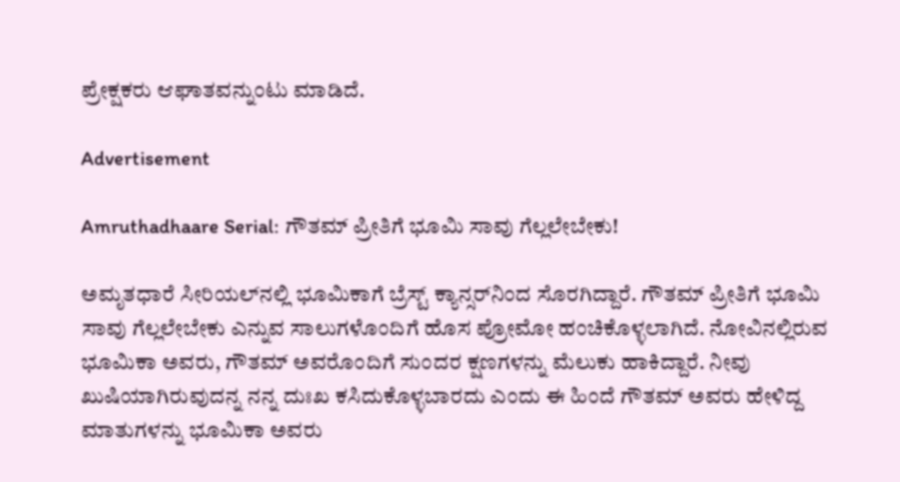ಪ್ರೇಕ್ಷಕರು ಆಘಾತವನ್ನುಂಟು ಮಾಡಿದೆ.

Advertisement

Amruthadhaare Serial: ಗೌತಮ್ ಪ್ರೀತಿಗೆ ಭೂಮಿ ಸಾವು ಗೆಲ್ಲಲೇಬೇಕು!

ಅಮೃತಧಾರೆ ಸೀರಿಯಲ್‌ನಲ್ಲಿ ಭೂಮಿಕಾಗೆ ಬ್ರೆಸ್ಟ್ ಕ್ಯಾನ್ಸರ್‌ನಿಂದ ಸೊರಗಿದ್ದಾರೆ. ಗೌತಮ್ ಪ್ರೀತಿಗೆ ಭೂಮಿ ಸಾವು ಗೆಲ್ಲಲೇಬೇಕು ಎನ್ನುವ ಸಾಲುಗಳೊಂದಿಗೆ ಹೊಸ ಪ್ರೋಮೋ ಹಂಚಿಕೊಳ್ಳಲಾಗಿದೆ. ನೋವಿನಲ್ಲಿರುವ ಭೂಮಿಕಾ ಅವರು, ಗೌತಮ್ ಅವರೊಂದಿಗೆ ಸುಂದರ ಕ್ಷಣಗಳನ್ನು ಮೆಲುಕು ಹಾಕಿದ್ದಾರೆ. ನೀವು ಖುಷಿಯಾಗಿರುವುದನ್ನ ನನ್ನ ದುಃಖ ಕಸಿದುಕೊಳ್ಳಬಾರದು ಎಂದು ಈ ಹಿಂದೆ ಗೌತಮ್ ಅವರು ಹೇಳಿದ್ದ ಮಾತುಗಳನ್ನು ಭೂಮಿಕಾ ಅವರು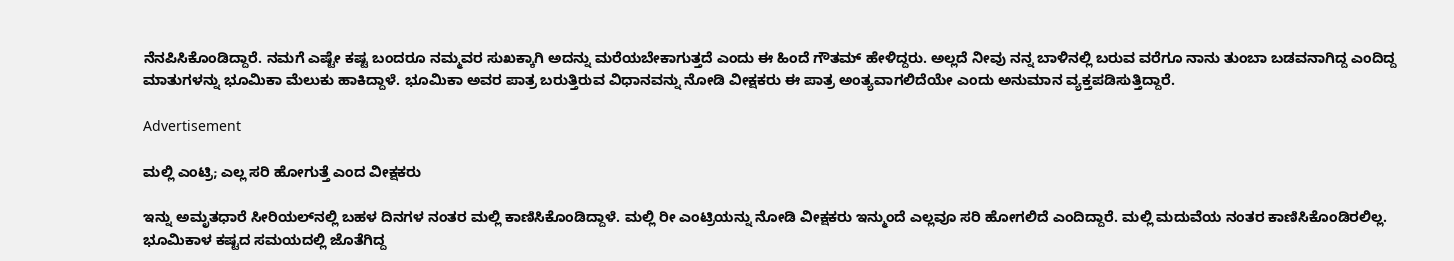ನೆನಪಿಸಿಕೊಂಡಿದ್ದಾರೆ. ನಮಗೆ ಎಷ್ಟೇ ಕಷ್ಟ ಬಂದರೂ ನಮ್ಮವರ ಸುಖಕ್ಕಾಗಿ ಅದನ್ನು ಮರೆಯಬೇಕಾಗುತ್ತದೆ ಎಂದು ಈ ಹಿಂದೆ ಗೌತಮ್ ಹೇಳಿದ್ದರು. ಅಲ್ಲದೆ ನೀವು ನನ್ನ ಬಾಳಿನಲ್ಲಿ ಬರುವ ವರೆಗೂ ನಾನು ತುಂಬಾ ಬಡವನಾಗಿದ್ದ ಎಂದಿದ್ದ ಮಾತುಗಳನ್ನು ಭೂಮಿಕಾ ಮೆಲುಕು ಹಾಕಿದ್ದಾಳೆ. ಭೂಮಿಕಾ ಅವರ ಪಾತ್ರ ಬರುತ್ತಿರುವ ವಿಧಾನವನ್ನು ನೋಡಿ ವೀಕ್ಷಕರು ಈ ಪಾತ್ರ ಅಂತ್ಯವಾಗಲಿದೆಯೇ ಎಂದು ಅನುಮಾನ ವ್ಯಕ್ತಪಡಿಸುತ್ತಿದ್ದಾರೆ.

Advertisement

ಮಲ್ಲಿ ಎಂಟ್ರಿ; ಎಲ್ಲ ಸರಿ ಹೋಗುತ್ತೆ ಎಂದ ವೀಕ್ಷಕರು

ಇನ್ನು ಅಮೃತಧಾರೆ ಸೀರಿಯಲ್‌ನಲ್ಲಿ ಬಹಳ ದಿನಗಳ ನಂತರ ಮಲ್ಲಿ ಕಾಣಿಸಿಕೊಂಡಿದ್ದಾಳೆ. ಮಲ್ಲಿ ರೀ ಎಂಟ್ರಿಯನ್ನು ನೋಡಿ ವೀಕ್ಷಕರು ಇನ್ಮುಂದೆ ಎಲ್ಲವೂ ಸರಿ ಹೋಗಲಿದೆ ಎಂದಿದ್ದಾರೆ. ಮಲ್ಲಿ ಮದುವೆಯ ನಂತರ ಕಾಣಿಸಿಕೊಂಡಿರಲಿಲ್ಲ. ಭೂಮಿಕಾಳ ಕಷ್ಟದ ಸಮಯದಲ್ಲಿ ಜೊತೆಗಿದ್ದ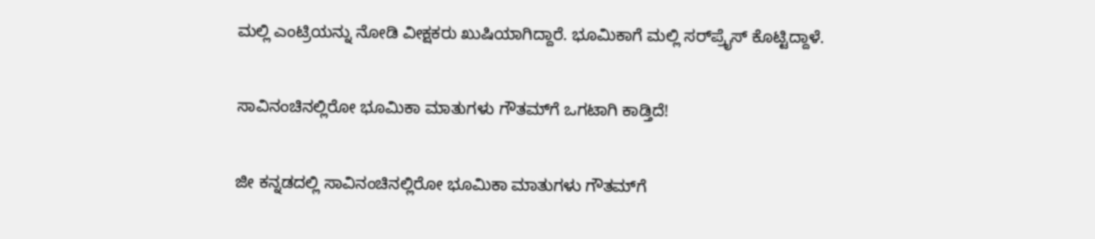ಮಲ್ಲಿ ಎಂಟ್ರಿಯನ್ನು ನೋಡಿ ವೀಕ್ಷಕರು ಖುಷಿಯಾಗಿದ್ದಾರೆ. ಭೂಮಿಕಾಗೆ ಮಲ್ಲಿ ಸರ್‌ಪ್ರೈಸ್ ಕೊಟ್ಟಿದ್ದಾಳೆ.

ಸಾವಿನಂಚಿನಲ್ಲಿರೋ ಭೂಮಿಕಾ ಮಾತುಗಳು ಗೌತಮ್‌ಗೆ ಒಗಟಾಗಿ ಕಾಡ್ತಿದೆ!

ಜೀ ಕನ್ನಡದಲ್ಲಿ ಸಾವಿನಂಚಿನಲ್ಲಿರೋ ಭೂಮಿಕಾ ಮಾತುಗಳು ಗೌತಮ್‌ಗೆ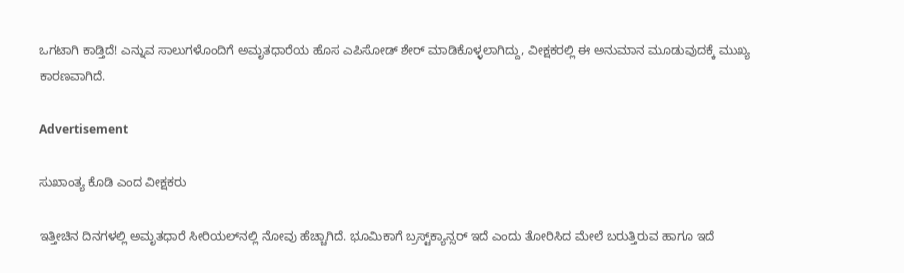ಒಗಟಾಗಿ ಕಾಡ್ತಿದೆ! ಎನ್ನುವ ಸಾಲುಗಳೊಂದಿಗೆ ಅಮೃತಧಾರೆಯ ಹೊಸ ಎಪಿಸೋಡ್ ಶೇರ್ ಮಾಡಿಕೊಳ್ಳಲಾಗಿದ್ದು, ವೀಕ್ಷಕರಲ್ಲಿ ಈ ಅನುಮಾನ ಮೂಡುವುದಕ್ಕೆ ಮುಖ್ಯ ಕಾರಣವಾಗಿದೆ.

Advertisement

ಸುಖಾಂತ್ಯ ಕೊಡಿ ಎಂದ ವೀಕ್ಷಕರು

ಇತ್ತೀಚಿನ ದಿನಗಳಲ್ಲಿ ಅಮೃತಧಾರೆ ಸೀರಿಯಲ್‌ನಲ್ಲಿ ನೋವು ಹೆಚ್ಚಾಗಿದೆ. ಭೂಮಿಕಾಗೆ ಬ್ರಸ್ಟ್‌ಕ್ಯಾನ್ಸರ್‌ ಇದೆ ಎಂದು ತೋರಿಸಿದ ಮೇಲೆ ಬರುತ್ತಿರುವ ಹಾಗೂ ಇದೆ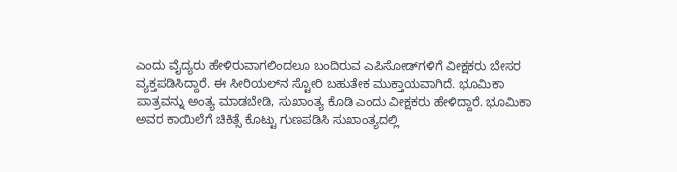ಎಂದು ವೈದ್ಯರು ಹೇಳಿರುವಾಗಲಿಂದಲೂ ಬಂದಿರುವ ಎಪಿಸೋಡ್‌ಗಳಿಗೆ ವೀಕ್ಷಕರು ಬೇಸರ ವ್ಯಕ್ತಪಡಿಸಿದ್ದಾರೆ. ಈ ಸೀರಿಯಲ್‌ನ ಸ್ಟೋರಿ ಬಹುತೇಕ ಮುಕ್ತಾಯವಾಗಿದೆ. ಭೂಮಿಕಾ ಪಾತ್ರವನ್ನು ಅಂತ್ಯ ಮಾಡಬೇಡಿ, ಸುಖಾಂತ್ಯ ಕೊಡಿ ಎಂದು ವೀಕ್ಷಕರು ಹೇಳಿದ್ದಾರೆ. ಭೂಮಿಕಾ ಅವರ ಕಾಯಿಲೆಗೆ ಚಿಕಿತ್ಸೆ ಕೊಟ್ಟು ಗುಣಪಡಿಸಿ ಸುಖಾಂತ್ಯದಲ್ಲಿ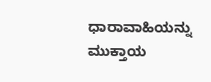ಧಾರಾವಾಹಿಯನ್ನು ಮುಕ್ತಾಯ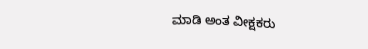ಮಾಡಿ ಅಂತ ವೀಕ್ಷಕರು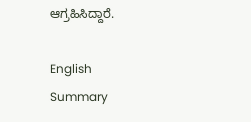ಆಗ್ರಹಿಸಿದ್ದಾರೆ.

English Summary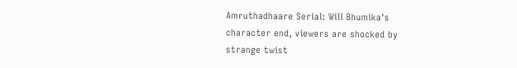Amruthadhaare Serial: Will Bhumika's character end, viewers are shocked by strange twist